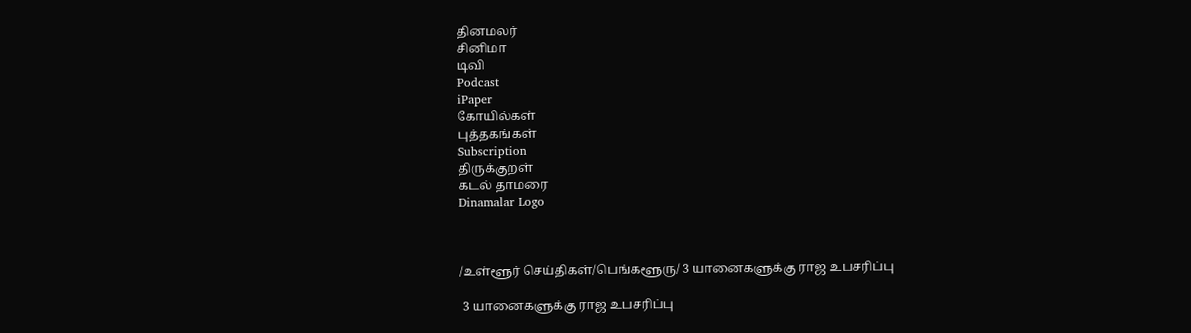தினமலர்
சினிமா
டிவி
Podcast
iPaper
கோயில்கள்
புத்தகங்கள்
Subscription
திருக்குறள்
கடல் தாமரை
Dinamalar Logo



/உள்ளூர் செய்திகள்/பெங்களூரு/ 3 யானைகளுக்கு ராஜ உபசரிப்பு

 3 யானைகளுக்கு ராஜ உபசரிப்பு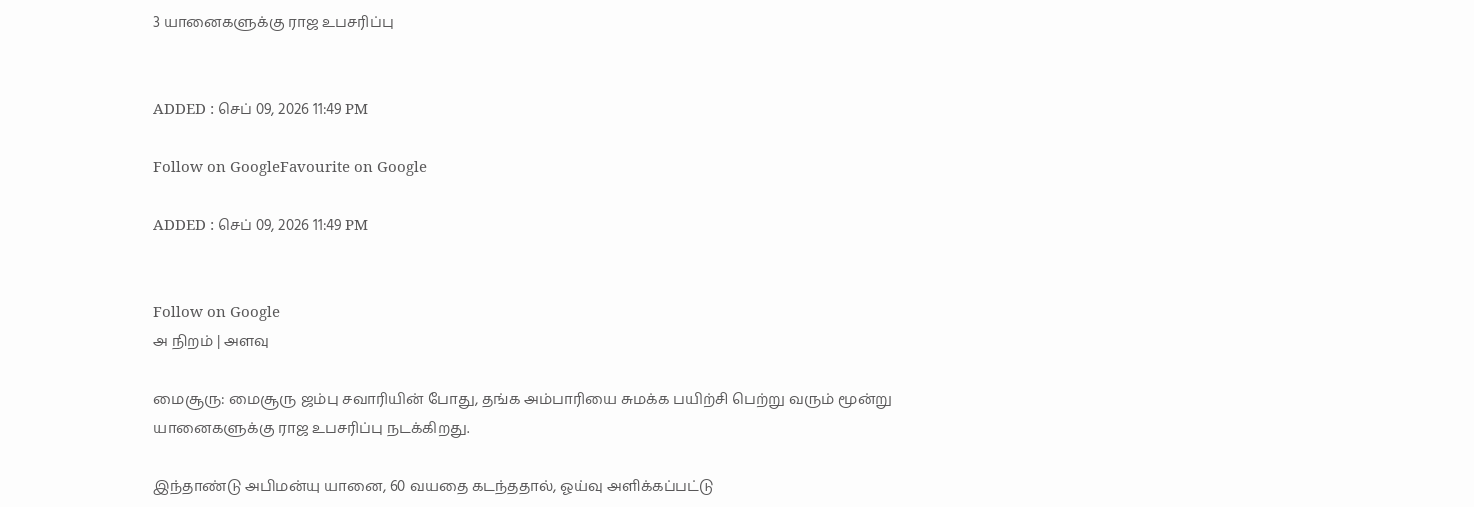3 யானைகளுக்கு ராஜ உபசரிப்பு


ADDED : செப் 09, 2026 11:49 PM

Follow on GoogleFavourite on Google

ADDED : செப் 09, 2026 11:49 PM


Follow on Google
அ நிறம் | அளவு

மைசூரு: மைசூரு ஜம்பு சவாரியின் போது, தங்க அம்பாரியை சுமக்க பயிற்சி பெற்று வரும் மூன்று யானைகளுக்கு ராஜ உபசரிப்பு நடக்கிறது.

இந்தாண்டு அபிமன்யு யானை, 60 வயதை கடந்ததால், ஓய்வு அளிக்கப்பட்டு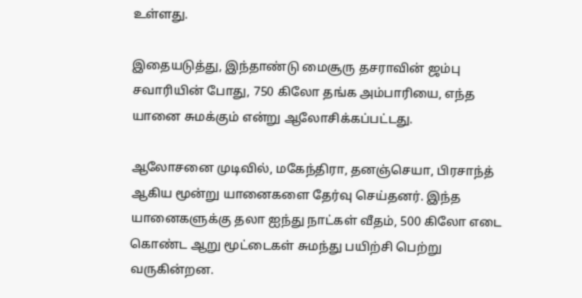உள்ளது.

இதையடுத்து, இந்தாண்டு மைசூரு தசராவின் ஜம்பு சவாரியின் போது, 750 கிலோ தங்க அம்பாரியை, எந்த யானை சுமக்கும் என்று ஆலோசிக்கப்பட்டது.

ஆலோசனை முடிவில், மகேந்திரா, தனஞ்செயா, பிரசாந்த் ஆகிய மூன்று யானைகளை தேர்வு செய்தனர். இந்த யானைகளுக்கு தலா ஐந்து நாட்கள் வீதம், 500 கிலோ எடை கொண்ட ஆறு மூட்டைகள் சுமந்து பயிற்சி பெற்று வருகின்றன.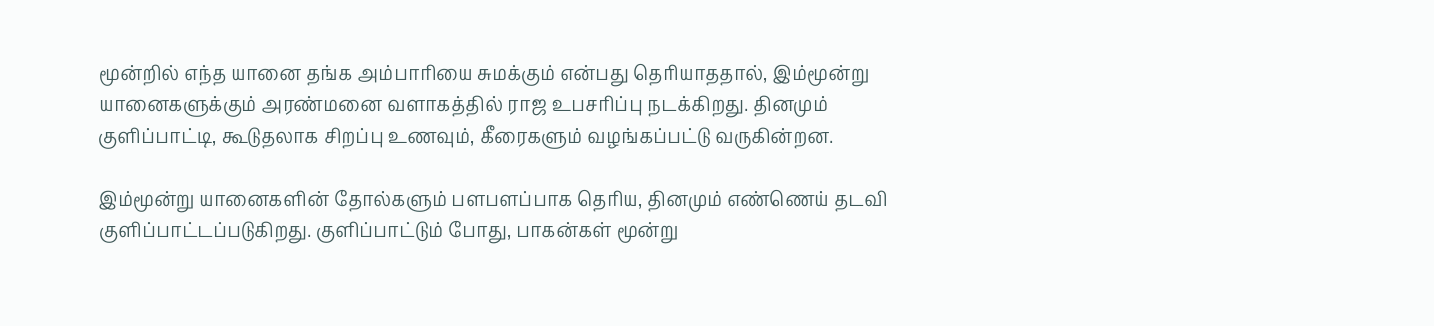மூன்றில் எந்த யானை தங்க அம்பாரியை சுமக்கும் என்பது தெரியாததால், இம்மூன்று யானைகளுக்கும் அரண்மனை வளாகத்தில் ராஜ உபசரிப்பு நடக்கிறது. தினமும் குளிப்பாட்டி, கூடுதலாக சிறப்பு உணவும், கீரைகளும் வழங்கப்பட்டு வருகின்றன.

இம்மூன்று யானைகளின் தோல்களும் பளபளப்பாக தெரிய, தினமும் எண்ணெய் தடவி குளிப்பாட்டப்படுகிறது. குளிப்பாட்டும் போது, பாகன்கள் மூன்று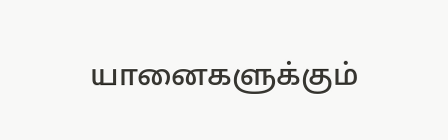யானைகளுக்கும்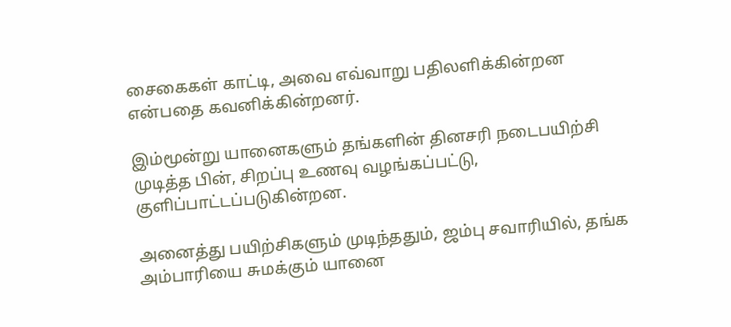சைகைகள் காட்டி, அவை எவ்வாறு பதிலளிக்கின்றன என்பதை கவனிக்கின்றனர்.

இம்மூன்று யானைகளும் தங்களின் தினசரி நடைபயிற்சி முடித்த பின், சிறப்பு உணவு வழங்கப்பட்டு, குளிப்பாட்டப்படுகின்றன.

அனைத்து பயிற்சிகளும் முடிந்ததும், ஜம்பு சவாரியில், தங்க அம்பாரியை சுமக்கும் யானை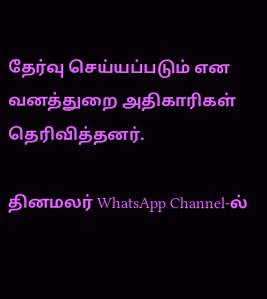தேர்வு செய்யப்படும் என வனத்துறை அதிகாரிகள் தெரிவித்தனர்.

தினமலர் WhatsApp Channel-ல்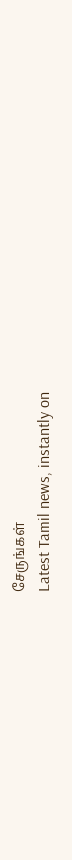சேருங்கள்
Latest Tamil news, instantly on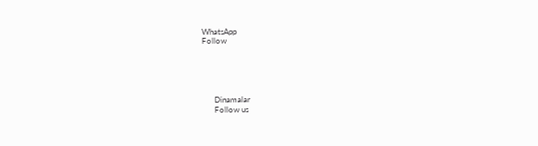WhatsApp
Follow





      Dinamalar
      Follow us